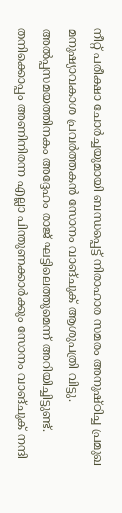നീറ്റ് പരീക്ഷാ ചോർച്ചയുമായി ബന്ധപ്പെട്ട് നിരാഹാര സമരം അനുഷ്ഠിച്ച പ്രമുഖ മനുഷ്യാവകാശ പ്രവർത്തകൻ സോനം വാങ്ചുക് ആശുപത്രി വിട്ടു. അൽപ്പസമയത്തിനകം അദ്ദേഹം രാജ് ഘട്ടിലെത്തുമെന്ന് അറിയിച്ചിട്ടുണ്ട്.
തനിക്കൊപ്പം അണിനിരന്ന എല്ലാ പിന്തുണക്കാർക്കും സോനം വാങ്ചുക് നന്ദി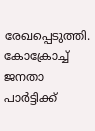രേഖപ്പെടുത്തി. കോക്രോച്ച് ജനതാ പാർട്ടിക്ക്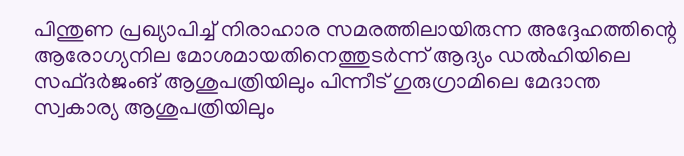പിന്തുണ പ്രഖ്യാപിച്ച് നിരാഹാര സമരത്തിലായിരുന്ന അദ്ദേഹത്തിന്റെ ആരോഗ്യനില മോശമായതിനെത്തുടർന്ന് ആദ്യം ഡൽഹിയിലെ സഫ്ദർജംങ് ആശുപത്രിയിലും പിന്നീട് ഗുരുഗ്രാമിലെ മേദാന്ത സ്വകാര്യ ആശുപത്രിയിലും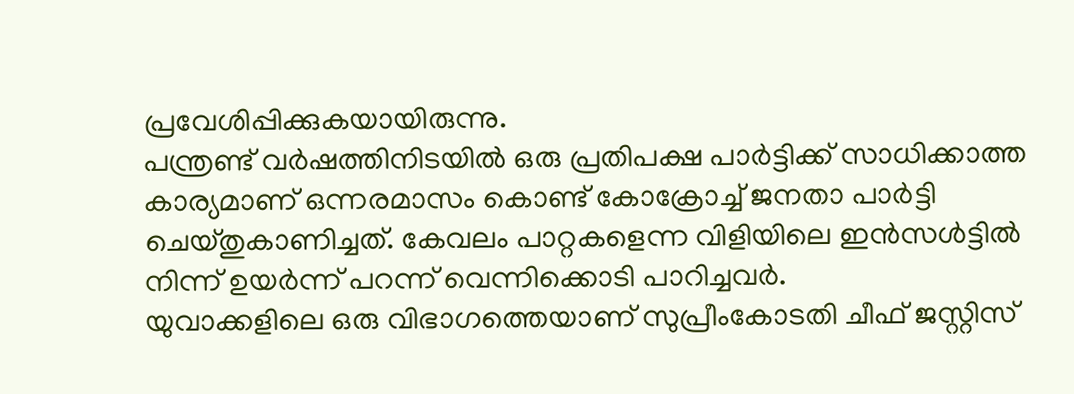പ്രവേശിപ്പിക്കുകയായിരുന്നു.
പന്ത്രണ്ട് വർഷത്തിനിടയിൽ ഒരു പ്രതിപക്ഷ പാർട്ടിക്ക് സാധിക്കാത്ത കാര്യമാണ് ഒന്നരമാസം കൊണ്ട് കോക്രോച്ച് ജനതാ പാർട്ടി ചെയ്തുകാണിച്ചത്. കേവലം പാറ്റകളെന്ന വിളിയിലെ ഇൻസൾട്ടിൽ നിന്ന് ഉയർന്ന് പറന്ന് വെന്നിക്കൊടി പാറിച്ചവർ.
യുവാക്കളിലെ ഒരു വിഭാഗത്തെയാണ് സുപ്രീംകോടതി ചീഫ് ജസ്റ്റിസ്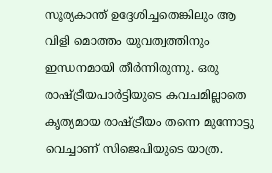സൂര്യകാന്ത് ഉദ്ദേശിച്ചതെങ്കിലും ആ വിളി മൊത്തം യുവത്വത്തിനും ഇന്ധനമായി തീർന്നിരുന്നു. ഒരു രാഷ്ട്രീയപാർട്ടിയുടെ കവചമില്ലാതെ കൃത്യമായ രാഷ്ട്രീയം തന്നെ മുന്നോട്ടു വെച്ചാണ് സിജെപിയുടെ യാത്ര.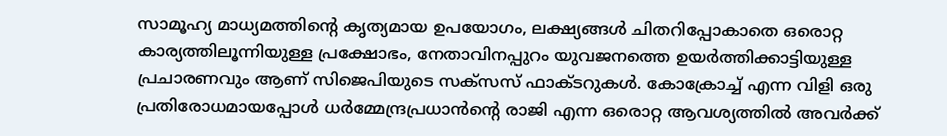സാമൂഹ്യ മാധ്യമത്തിൻ്റെ കൃത്യമായ ഉപയോഗം, ലക്ഷ്യങ്ങൾ ചിതറിപ്പോകാതെ ഒരൊറ്റ കാര്യത്തിലൂന്നിയുള്ള പ്രക്ഷോഭം, നേതാവിനപ്പുറം യുവജനത്തെ ഉയർത്തിക്കാട്ടിയുള്ള പ്രചാരണവും ആണ് സിജെപിയുടെ സക്സസ് ഫാക്ടറുകൾ. കോക്രോച്ച് എന്ന വിളി ഒരു പ്രതിരോധമായപ്പോൾ ധർമ്മേന്ദ്രപ്രധാൻന്റെ രാജി എന്ന ഒരൊറ്റ ആവശ്യത്തിൽ അവർക്ക്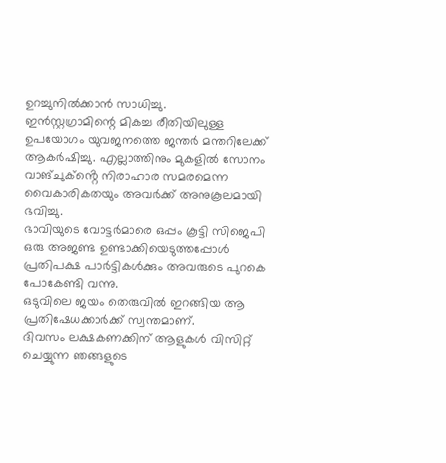ഉറച്ചുനിൽക്കാൻ സാധിച്ചു.
ഇൻസ്റ്റഗ്രാമിന്റെ മികച്ച രീതിയിലുള്ള ഉപയോഗം യുവജനത്തെ ജന്തർ മന്തറിലേക്ക് ആകർഷിച്ചു. എല്ലാത്തിനും മുകളിൽ സോനം വാങ്ചുക്ൻ്റെ നിരാഹാര സമരമെന്ന വൈകാരികതയും അവർക്ക് അനുകൂലമായി ഭവിച്ചു.
ഭാവിയുടെ വോട്ടർമാരെ ഒപ്പം കൂട്ടി സിജെപി ഒരു അജണ്ട ഉണ്ടാക്കിയെടുത്തപ്പോൾ പ്രതിപക്ഷ പാർട്ടികൾക്കും അവരുടെ പുറകെ പോകേണ്ടി വന്നു.
ഒടുവിലെ ജയം തെരുവിൽ ഇറങ്ങിയ ആ പ്രതിഷേധക്കാർക്ക് സ്വന്തമാണ്.
ദിവസം ലക്ഷകണക്കിന് ആളുകൾ വിസിറ്റ് ചെയ്യുന്ന ഞങ്ങളുടെ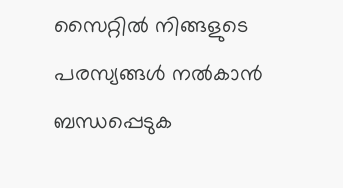സൈറ്റിൽ നിങ്ങളുടെ പരസ്യങ്ങൾ നൽകാൻ ബന്ധപ്പെടുക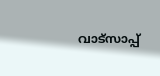വാട്സാപ്പ്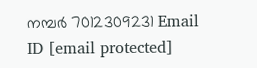നമ്പർ 7012309231 Email ID [email protected]